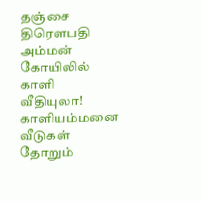தஞ்சை திரௌபதி அம்மன் கோயிலில் காளி வீதியுலா!
காளியம்மனை வீடுகள் தோறும்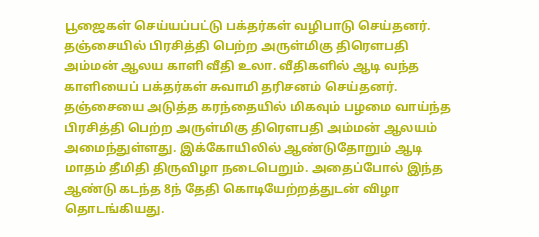பூஜைகள் செய்யப்பட்டு பக்தர்கள் வழிபாடு செய்தனர்.
தஞ்சையில் பிரசித்தி பெற்ற அருள்மிகு திரௌபதி அம்மன் ஆலய காளி வீதி உலா. வீதிகளில் ஆடி வந்த காளியைப் பக்தர்கள் சுவாமி தரிசனம் செய்தனர்.
தஞ்சையை அடுத்த கரந்தையில் மிகவும் பழமை வாய்ந்த பிரசித்தி பெற்ற அருள்மிகு திரௌபதி அம்மன் ஆலயம் அமைந்துள்ளது. இக்கோயிலில் ஆண்டுதோறும் ஆடி மாதம் தீமிதி திருவிழா நடைபெறும். அதைப்போல் இந்த ஆண்டு கடந்த 8ந் தேதி கொடியேற்றத்துடன் விழா தொடங்கியது.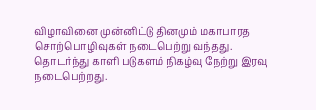விழாவினை முன்னிட்டு தினமும் மகாபாரத சொற்பொழிவுகள் நடைபெற்று வந்தது. தொடர்ந்து காளி படுகளம் நிகழ்வு நேற்று இரவு நடைபெற்றது.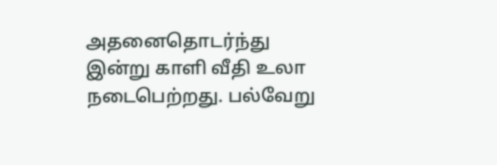அதனைதொடர்ந்து இன்று காளி வீதி உலா நடைபெற்றது. பல்வேறு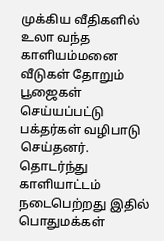முக்கிய வீதிகளில் உலா வந்த காளியம்மனை வீடுகள் தோறும் பூஜைகள் செய்யப்பட்டு பக்தர்கள் வழிபாடு செய்தனர். தொடர்ந்து காளியாட்டம் நடைபெற்றது இதில் பொதுமக்கள்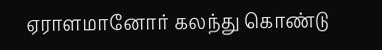ஏராளமானோர் கலந்து கொண்டு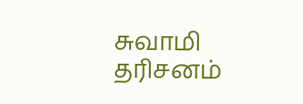சுவாமி தரிசனம்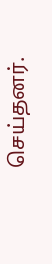செய்தனர்.